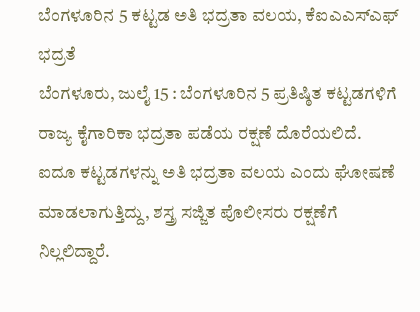ಬೆಂಗಳೂರಿನ 5 ಕಟ್ಟಡ ಅತಿ ಭದ್ರತಾ ವಲಯ, ಕೆಐಎಎಸ್ಎಫ್ ಭದ್ರತೆ
ಬೆಂಗಳೂರು, ಜುಲೈ 15 : ಬೆಂಗಳೂರಿನ 5 ಪ್ರತಿಷ್ಠಿತ ಕಟ್ಟಡಗಳಿಗೆ ರಾಜ್ಯ ಕೈಗಾರಿಕಾ ಭದ್ರತಾ ಪಡೆಯ ರಕ್ಷಣೆ ದೊರೆಯಲಿದೆ. ಐದೂ ಕಟ್ಟಡಗಳನ್ನು ಅತಿ ಭದ್ರತಾ ವಲಯ ಎಂದು ಘೋಷಣೆ ಮಾಡಲಾಗುತ್ತಿದ್ದು, ಶಸ್ತ್ರ ಸಜ್ಜಿತ ಪೊಲೀಸರು ರಕ್ಷಣೆಗೆ ನಿಲ್ಲಲಿದ್ದಾರೆ.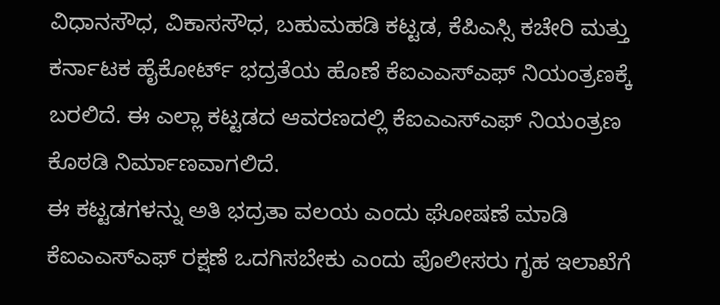ವಿಧಾನಸೌಧ, ವಿಕಾಸಸೌಧ, ಬಹುಮಹಡಿ ಕಟ್ಟಡ, ಕೆಪಿಎಸ್ಸಿ ಕಚೇರಿ ಮತ್ತು ಕರ್ನಾಟಕ ಹೈಕೋರ್ಟ್ ಭದ್ರತೆಯ ಹೊಣೆ ಕೆಐಎಎಸ್ಎಫ್ ನಿಯಂತ್ರಣಕ್ಕೆ ಬರಲಿದೆ. ಈ ಎಲ್ಲಾ ಕಟ್ಟಡದ ಆವರಣದಲ್ಲಿ ಕೆಐಎಎಸ್ಎಫ್ ನಿಯಂತ್ರಣ ಕೊಠಡಿ ನಿರ್ಮಾಣವಾಗಲಿದೆ.
ಈ ಕಟ್ಟಡಗಳನ್ನು ಅತಿ ಭದ್ರತಾ ವಲಯ ಎಂದು ಘೋಷಣೆ ಮಾಡಿ ಕೆಐಎಎಸ್ಎಫ್ ರಕ್ಷಣೆ ಒದಗಿಸಬೇಕು ಎಂದು ಪೊಲೀಸರು ಗೃಹ ಇಲಾಖೆಗೆ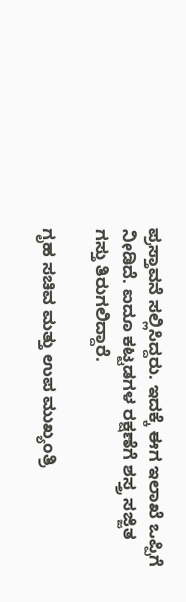ಪ್ರಸ್ತಾವನೆ ಸಲ್ಲಿಸಿದ್ದರು. ಇದಕ್ಕೆ ಈಗ ಇಲಾಖೆ ಒಪ್ಪಿಗೆ ನೀಡಿದೆ. ಐದೂ ಕಟ್ಟಡಗಳ ರಕ್ಷಣೆಗೆ ಶಸ್ತ್ರ ಸಜ್ಜಿತ ಗಸ್ತು ತಿರುಗಲಿದ್ದಾರೆ.

ಗೃಹ ಸಚಿವ ಮತ್ತು ಉಪ ಮುಖ್ಯಂತ್ರಿ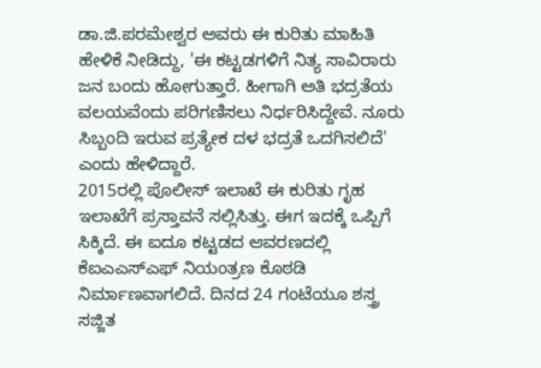ಡಾ.ಜಿ.ಪರಮೇಶ್ವರ ಅವರು ಈ ಕುರಿತು ಮಾಹಿತಿ ಹೇಳಿಕೆ ನೀಡಿದ್ದು, 'ಈ ಕಟ್ಟಡಗಳಿಗೆ ನಿತ್ಯ ಸಾವಿರಾರು ಜನ ಬಂದು ಹೋಗುತ್ತಾರೆ. ಹೀಗಾಗಿ ಅತಿ ಭದ್ರತೆಯ ವಲಯವೆಂದು ಪರಿಗಣಿಸಲು ನಿರ್ಧರಿಸಿದ್ದೇವೆ. ನೂರು ಸಿಬ್ಬಂದಿ ಇರುವ ಪ್ರತ್ಯೇಕ ದಳ ಭದ್ರತೆ ಒದಗಿಸಲಿದೆ' ಎಂದು ಹೇಳಿದ್ದಾರೆ.
2015ರಲ್ಲಿ ಪೊಲೀಸ್ ಇಲಾಖೆ ಈ ಕುರಿತು ಗೃಹ ಇಲಾಖೆಗೆ ಪ್ರಸ್ತಾವನೆ ಸಲ್ಲಿಸಿತ್ತು. ಈಗ ಇದಕ್ಕೆ ಒಪ್ಪಿಗೆ ಸಿಕ್ಕಿದೆ. ಈ ಐದೂ ಕಟ್ಟಡದ ಆವರಣದಲ್ಲಿ ಕೆಐಎಎಸ್ಎಫ್ ನಿಯಂತ್ರಣ ಕೊಠಡಿ ನಿರ್ಮಾಣವಾಗಲಿದೆ. ದಿನದ 24 ಗಂಟೆಯೂ ಶಸ್ತ್ರ ಸಜ್ಜಿತ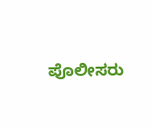ಪೊಲೀಸರು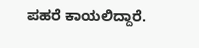ಪಹರೆ ಕಾಯಲಿದ್ದಾರೆ.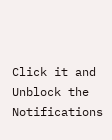Click it and Unblock the Notifications